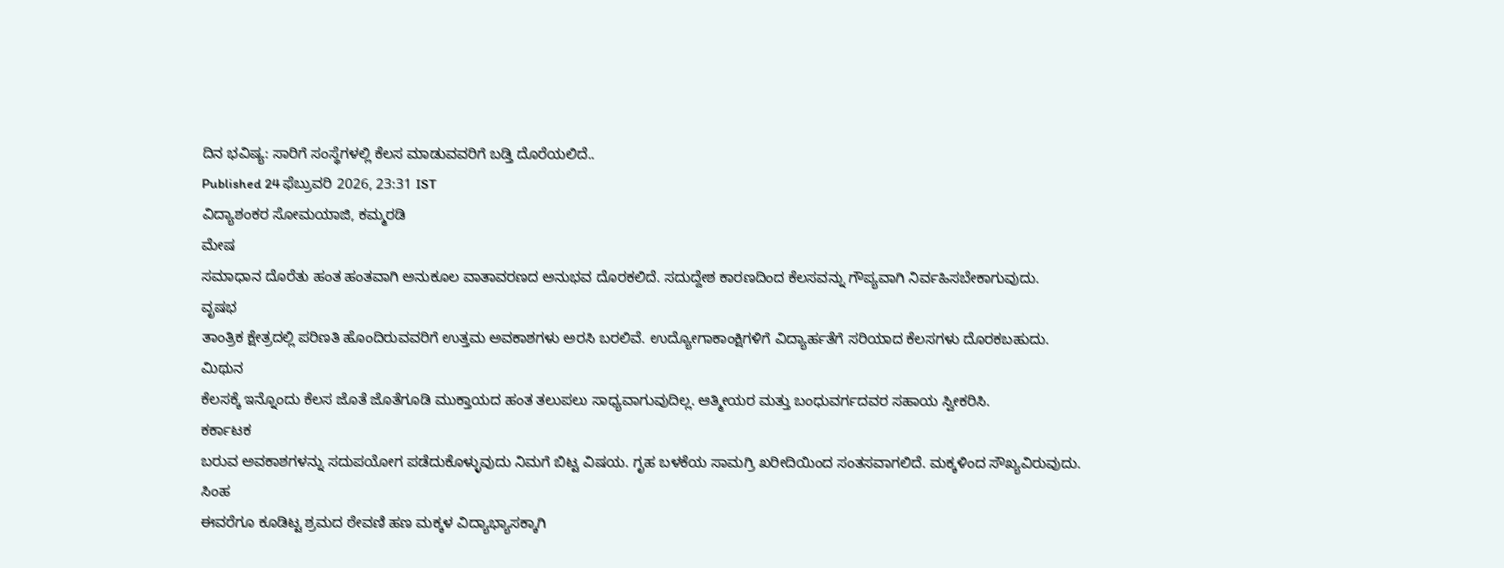ದಿನ ಭವಿಷ್ಯ: ಸಾರಿಗೆ ಸಂಸ್ಥೆಗಳಲ್ಲಿ ಕೆಲಸ ಮಾಡುವವರಿಗೆ ಬಡ್ತಿ ದೊರೆಯಲಿದೆ..
Published 24 ಫೆಬ್ರುವರಿ 2026, 23:31 IST
ವಿದ್ಯಾಶಂಕರ ಸೋಮಯಾಜಿ, ಕಮ್ಮರಡಿ
ಮೇಷ
ಸಮಾಧಾನ ದೊರೆತು ಹಂತ ಹಂತವಾಗಿ ಅನುಕೂಲ ವಾತಾವರಣದ ಅನುಭವ ದೊರಕಲಿದೆ. ಸದುದ್ದೇಶ ಕಾರಣದಿಂದ ಕೆಲಸವನ್ನು ಗೌಪ್ಯವಾಗಿ ನಿರ್ವಹಿಸಬೇಕಾಗುವುದು.
ವೃಷಭ
ತಾಂತ್ರಿಕ ಕ್ಷೇತ್ರದಲ್ಲಿ ಪರಿಣತಿ ಹೊಂದಿರುವವರಿಗೆ ಉತ್ತಮ ಅವಕಾಶಗಳು ಅರಸಿ ಬರಲಿವೆ. ಉದ್ಯೋಗಾಕಾಂಕ್ಷಿಗಳಿಗೆ ವಿದ್ಯಾರ್ಹತೆಗೆ ಸರಿಯಾದ ಕೆಲಸಗಳು ದೊರಕಬಹುದು.
ಮಿಥುನ
ಕೆಲಸಕ್ಕೆ ಇನ್ನೊಂದು ಕೆಲಸ ಜೊತೆ ಜೊತೆಗೂಡಿ ಮುಕ್ತಾಯದ ಹಂತ ತಲುಪಲು ಸಾಧ್ಯವಾಗುವುದಿಲ್ಲ. ಆತ್ಮೀಯರ ಮತ್ತು ಬಂಧುವರ್ಗದವರ ಸಹಾಯ ಸ್ವೀಕರಿಸಿ.
ಕರ್ಕಾಟಕ
ಬರುವ ಅವಕಾಶಗಳನ್ನು ಸದುಪಯೋಗ ಪಡೆದುಕೊಳ್ಳುವುದು ನಿಮಗೆ ಬಿಟ್ಟ ವಿಷಯ. ಗೃಹ ಬಳಕೆಯ ಸಾಮಗ್ರಿ ಖರೀದಿಯಿಂದ ಸಂತಸವಾಗಲಿದೆ. ಮಕ್ಕಳಿಂದ ಸೌಖ್ಯವಿರುವುದು.
ಸಿಂಹ
ಈವರೆಗೂ ಕೂಡಿಟ್ಟ ಶ್ರಮದ ಠೇವಣಿ ಹಣ ಮಕ್ಕಳ ವಿದ್ಯಾಭ್ಯಾಸಕ್ಕಾಗಿ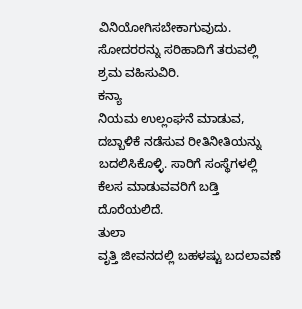ವಿನಿಯೋಗಿಸಬೇಕಾಗುವುದು. ಸೋದರರನ್ನು ಸರಿಹಾದಿಗೆ ತರುವಲ್ಲಿ ಶ್ರಮ ವಹಿಸುವಿರಿ.
ಕನ್ಯಾ
ನಿಯಮ ಉಲ್ಲಂಘನೆ ಮಾಡುವ, ದಬ್ಬಾಳಿಕೆ ನಡೆಸುವ ರೀತಿನೀತಿಯನ್ನು ಬದಲಿಸಿಕೊಳ್ಳಿ. ಸಾರಿಗೆ ಸಂಸ್ಥೆಗಳಲ್ಲಿ ಕೆಲಸ ಮಾಡುವವರಿಗೆ ಬಡ್ತಿ ದೊರೆಯಲಿದೆ.
ತುಲಾ
ವೃತ್ತಿ ಜೀವನದಲ್ಲಿ ಬಹಳಷ್ಟು ಬದಲಾವಣೆ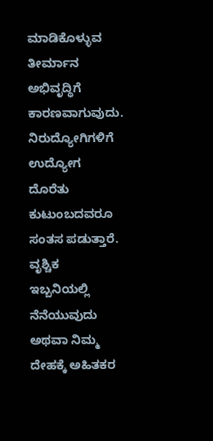ಮಾಡಿಕೊಳ್ಳುವ ತೀರ್ಮಾನ ಅಭಿವೃದ್ಧಿಗೆ ಕಾರಣವಾಗುವುದು. ನಿರುದ್ಯೋಗಿಗಳಿಗೆ ಉದ್ಯೋಗ ದೊರೆತು ಕುಟುಂಬದವರೂ ಸಂತಸ ಪಡುತ್ತಾರೆ.
ವೃಶ್ಚಿಕ
ಇಬ್ಬನಿಯಲ್ಲಿ ನೆನೆಯುವುದು ಅಥವಾ ನಿಮ್ಮ ದೇಹಕ್ಕೆ ಅಹಿತಕರ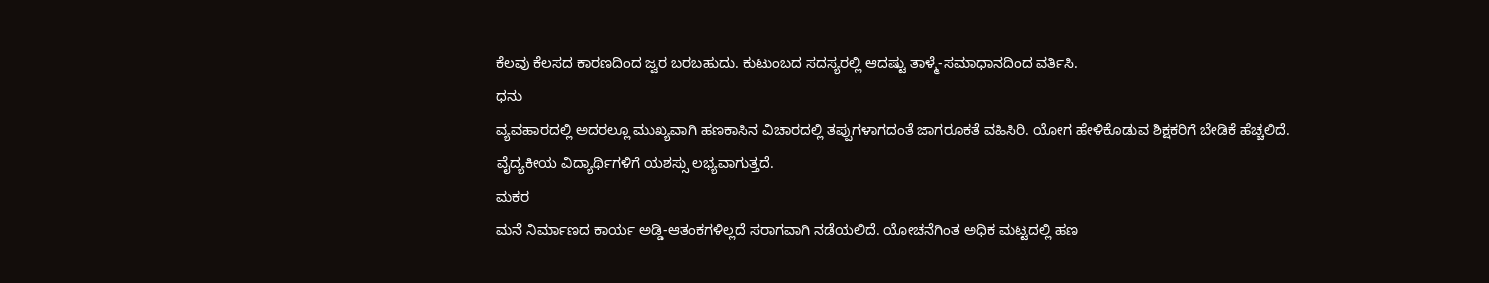ಕೆಲವು ಕೆಲಸದ ಕಾರಣದಿಂದ ಜ್ವರ ಬರಬಹುದು. ಕುಟುಂಬದ ಸದಸ್ಯರಲ್ಲಿ ಆದಷ್ಟು ತಾಳ್ಮೆ-ಸಮಾಧಾನದಿಂದ ವರ್ತಿಸಿ.
ಧನು
ವ್ಯವಹಾರದಲ್ಲಿ ಅದರಲ್ಲೂ ಮುಖ್ಯವಾಗಿ ಹಣಕಾಸಿನ ವಿಚಾರದಲ್ಲಿ ತಪ್ಪುಗಳಾಗದಂತೆ ಜಾಗರೂಕತೆ ವಹಿಸಿರಿ. ಯೋಗ ಹೇಳಿಕೊಡುವ ಶಿಕ್ಷಕರಿಗೆ ಬೇಡಿಕೆ ಹೆಚ್ಚಲಿದೆ. ವೈದ್ಯಕೀಯ ವಿದ್ಯಾರ್ಥಿಗಳಿಗೆ ಯಶಸ್ಸು ಲಭ್ಯವಾಗುತ್ತದೆ.
ಮಕರ
ಮನೆ ನಿರ್ಮಾಣದ ಕಾರ್ಯ ಅಡ್ಡಿ-ಆತಂಕಗಳಿಲ್ಲದೆ ಸರಾಗವಾಗಿ ನಡೆಯಲಿದೆ. ಯೋಚನೆಗಿಂತ ಅಧಿಕ ಮಟ್ಟದಲ್ಲಿ ಹಣ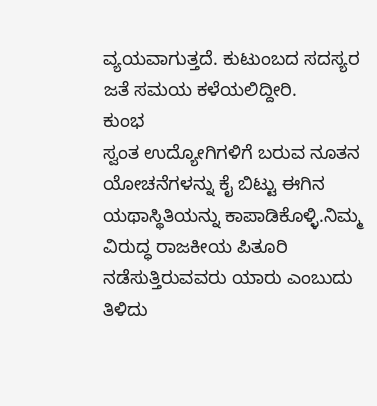ವ್ಯಯವಾಗುತ್ತದೆ. ಕುಟುಂಬದ ಸದಸ್ಯರ ಜತೆ ಸಮಯ ಕಳೆಯಲಿದ್ದೀರಿ.
ಕುಂಭ
ಸ್ವಂತ ಉದ್ಯೋಗಿಗಳಿಗೆ ಬರುವ ನೂತನ ಯೋಚನೆಗಳನ್ನು ಕೈ ಬಿಟ್ಟು ಈಗಿನ ಯಥಾಸ್ಥಿತಿಯನ್ನು ಕಾಪಾಡಿಕೊಳ್ಳಿ.ನಿಮ್ಮ ವಿರುದ್ಧ ರಾಜಕೀಯ ಪಿತೂರಿ ನಡೆಸುತ್ತಿರುವವರು ಯಾರು ಎಂಬುದು ತಿಳಿದು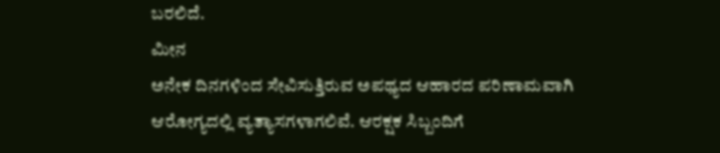ಬರಲಿದೆ.
ಮೀನ
ಅನೇಕ ದಿನಗಳಿಂದ ಸೇವಿಸುತ್ತಿರುವ ಅಪಥ್ಯದ ಆಹಾರದ ಪರಿಣಾಮವಾಗಿ ಆರೋಗ್ಯದಲ್ಲಿ ವ್ಯತ್ಯಾಸಗಳಾಗಲಿವೆ. ಆರಕ್ಷಕ ಸಿಬ್ಬಂದಿಗೆ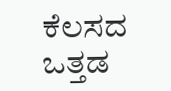ಕೆಲಸದ ಒತ್ತಡ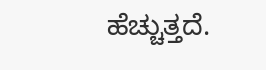ಹೆಚ್ಚುತ್ತದೆ.